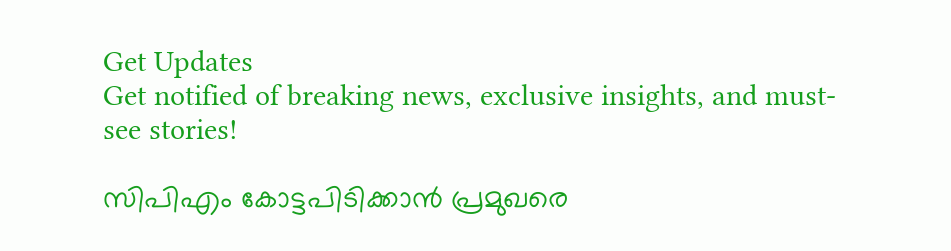Get Updates
Get notified of breaking news, exclusive insights, and must-see stories!

സിപിഎം കോട്ടപിടിക്കാന്‍ പ്രമുഖരെ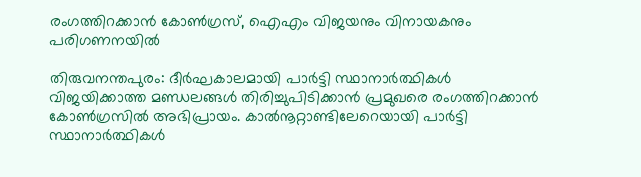രംഗത്തിറക്കാന്‍ കോണ്‍ഗ്രസ്, ഐഎം വിജയനും വിനായകനും പരിഗണനയില്‍

തിരുവനന്തപുരം: ദീര്‍ഘകാലമായി പാര്‍ട്ടി സ്ഥാനാര്‍ത്ഥികള്‍ വിജയിക്കാത്ത മണ്ഡലങ്ങള്‍ തിരിച്ചുപിടിക്കാന്‍ പ്രമുഖരെ രംഗത്തിറക്കാന്‍ കോണ്‍ഗ്രസില്‍ അഭിപ്രായം. കാല്‍നൂറ്റാണ്ടിലേറെയായി പാര്‍ട്ടി സ്ഥാനാര്‍ത്ഥികള്‍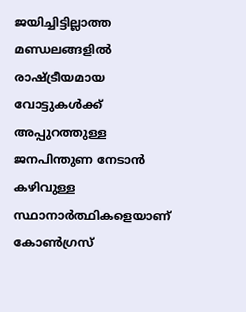ജയിച്ചിട്ടില്ലാത്ത മണ്ഡലങ്ങളില്‍ രാഷ്ട്രീയമായ വോട്ടുകള്‍ക്ക് അപ്പുറത്തുള്ള ജനപിന്തുണ നേടാന്‍ കഴിവുള്ള സ്ഥാനാര്‍ത്ഥികളെയാണ് കോണ്‍ഗ്രസ്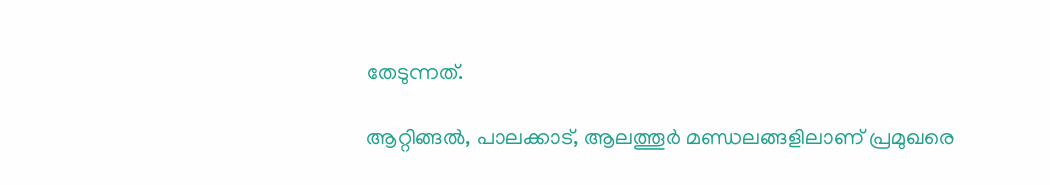തേടുന്നത്.

ആറ്റിങ്ങല്‍, പാലക്കാട്, ആലത്തൂര്‍ മണ്ഡലങ്ങളിലാണ് പ്രമുഖരെ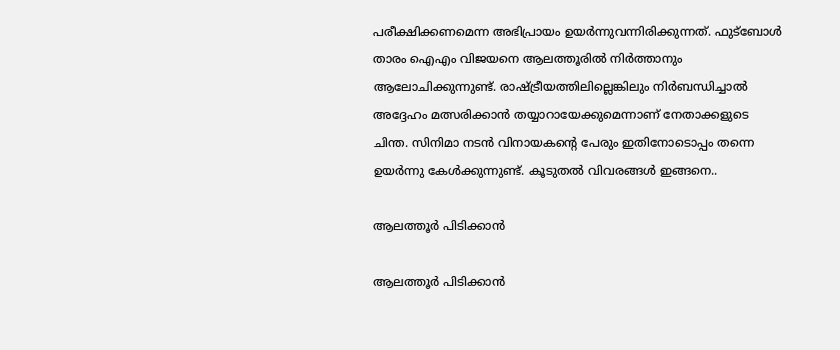പരീക്ഷിക്കണമെന്ന അഭിപ്രായം ഉയര്‍ന്നുവന്നിരിക്കുന്നത്. ഫുട്ബോള്‍ താരം ഐഎം വിജയനെ ആലത്തൂരില്‍ നിര്‍ത്താനും ആലോചിക്കുന്നുണ്ട്. രാഷ്ട്രീയത്തിലില്ലെങ്കിലും നിര്‍ബന്ധിച്ചാല്‍ അദ്ദേഹം മത്സരിക്കാന്‍ തയ്യാറായേക്കുമെന്നാണ് നേതാക്കളുടെ ചിന്ത. സിനിമാ നടന്‍ വിനായകന്‍റെ പേരും ഇതിനോടൊപ്പം തന്നെ ഉയര്‍ന്നു കേള്‍ക്കുന്നുണ്ട്. കൂടുതല്‍ വിവരങ്ങള്‍ ഇങ്ങനെ..

ആലത്തൂര്‍‌ പിടിക്കാന്‍

ആലത്തൂര്‍‌ പിടിക്കാന്‍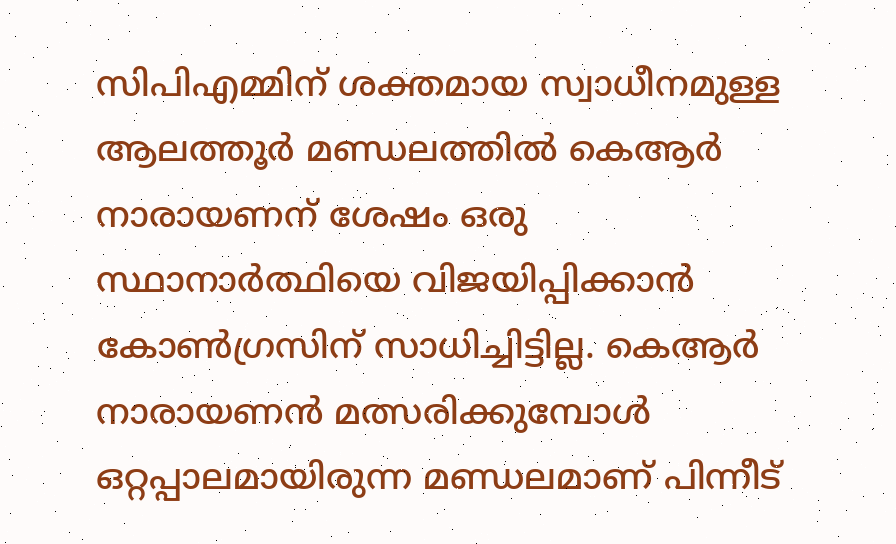സിപിഎമ്മിന് ശക്തമായ സ്വാധീനമുള്ള ആലത്തൂര്‍‌ മണ്ഡലത്തില്‍ കെആര്‍ നാരായണന് ശേഷം ഒരു സ്ഥാനാര്‍ത്ഥിയെ വിജയിപ്പിക്കാന്‍ കോണ്‍ഗ്രസിന് സാധിച്ചിട്ടില്ല. കെആര്‍ നാരായണന്‍ മത്സരിക്കുമ്പോള്‍ ഒറ്റപ്പാലമായിരുന്ന മണ്ഡലമാണ് പിന്നീട്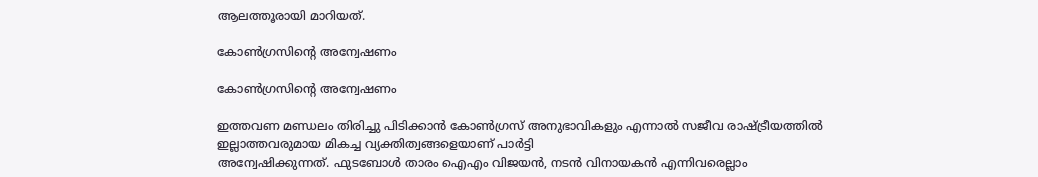ആലത്തൂരായി മാറിയത്.

കോണ്‍ഗ്രസിന്‍റെ അന്വേഷണം

കോണ്‍ഗ്രസിന്‍റെ അന്വേഷണം

ഇത്തവണ മണ്ഡലം തിരിച്ചു പിടിക്കാന്‍ കോണ്‍ഗ്രസ് അനുഭാവികളും എന്നാല്‍ സജീവ രാഷ്ട്രീയത്തില്‍ ഇല്ലാത്തവരുമായ മികച്ച വ്യക്തിത്വങ്ങളെയാണ് പാര്‍ട്ടി
അന്വേഷിക്കുന്നത്. ഫുടബോള്‍ താരം ഐഎം വിജയന്‍, നടന്‍ വിനായകന്‍ എന്നിവരെല്ലാം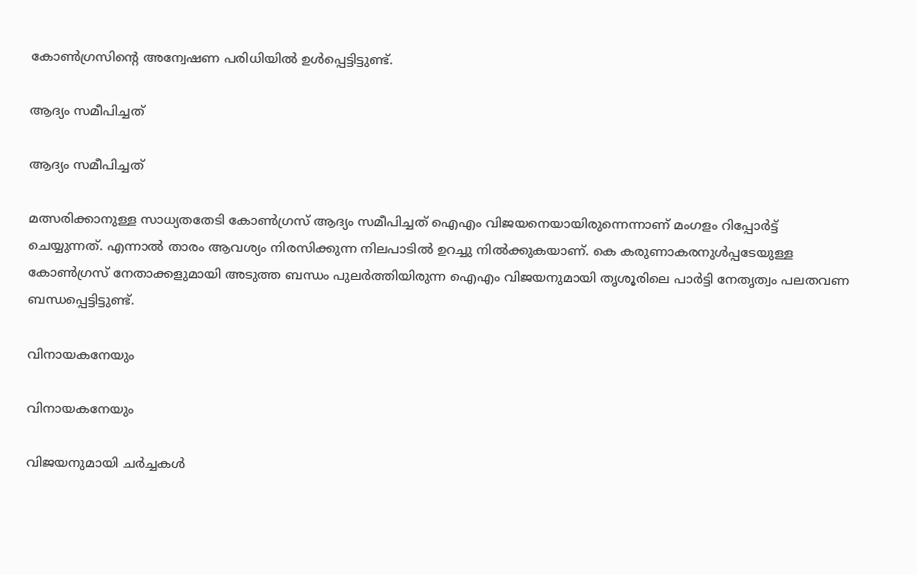കോണ്‍ഗ്രസിന്‍റെ അന്വേഷണ പരിധിയില്‍ ഉള്‍പ്പെട്ടിട്ടുണ്ട്.

ആദ്യം സമീപിച്ചത്

ആദ്യം സമീപിച്ചത്

മത്സരിക്കാനുള്ള സാധ്യതതേടി കോണ്‍ഗ്രസ് ആദ്യം സമീപിച്ചത് ഐഎം വിജയനെയായിരുന്നെന്നാണ് മംഗളം റിപ്പോര്‍ട്ട് ചെയ്യുന്നത്. എന്നാല്‍ താരം ആവശ്യം നിരസിക്കുന്ന നിലപാടില്‍ ഉറച്ചു നില്‍ക്കുകയാണ്. കെ കരുണാകരനുള്‍പ്പടേയുള്ള കോണ്‍ഗ്രസ് നേതാക്കളുമായി അടുത്ത ബന്ധം പുലര്‍ത്തിയിരുന്ന ഐഎം വിജയനുമായി തൃശൂരിലെ പാര്‍ട്ടി നേതൃത്വം പലതവണ ബന്ധപ്പെട്ടിട്ടുണ്ട്.

വിനായകനേയും

വിനായകനേയും

വിജയനുമായി ചര്‍ച്ചകള്‍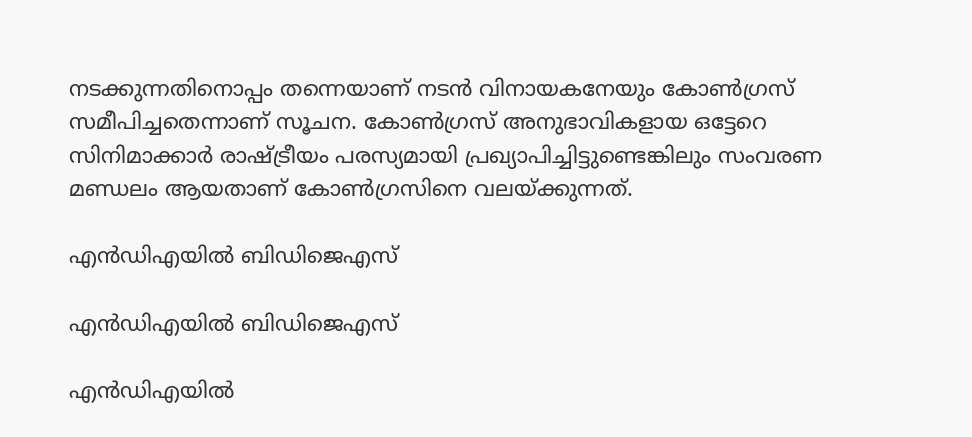നടക്കുന്നതിനൊപ്പം തന്നെയാണ് നടന്‍ വിനായകനേയും കോണ്‍ഗ്രസ് സമീപിച്ചതെന്നാണ് സൂചന. കോണ്‍ഗ്രസ് അനുഭാവികളായ ഒട്ടേറെ സിനിമാക്കാര്‍ രാഷ്ട്രീയം പരസ്യമായി പ്രഖ്യാപിച്ചിട്ടുണ്ടെങ്കിലും സംവരണ മണ്ഡലം ആയതാണ് കോണ്‍ഗ്രസിനെ വലയ്ക്കുന്നത്.

എന്‍ഡിഎയില്‍ ബിഡിജെഎസ്

എന്‍ഡിഎയില്‍ ബിഡിജെഎസ്

എന്‍ഡിഎയില്‍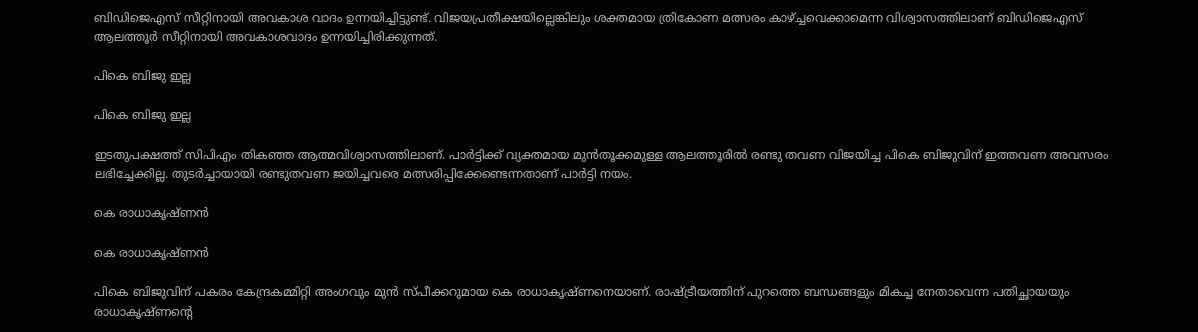ബിഡിജെഎസ് സീറ്റിനായി അവകാശ വാദം ഉന്നയിച്ചിട്ടുണ്ട്. വിജയപ്രതീക്ഷയില്ലെങ്കിലും ശക്തമായ ത്രികോണ മത്സരം കാഴ്ച്ചവെക്കാമെന്ന വിശ്വാസത്തിലാണ് ബിഡിജെഎസ് ആലത്തൂര്‍ സീറ്റിനായി അവകാശവാദം ഉന്നയിച്ചിരിക്കുന്നത്.

പികെ ബിജു ഇല്ല

പികെ ബിജു ഇല്ല

ഇടതുപക്ഷത്ത് സിപിഎം തികഞ്ഞ ആത്മവിശ്വാസത്തിലാണ്. പാര്‍ട്ടിക്ക് വ്യക്തമായ മുന്‍തൂക്കമുള്ള ആലത്തൂരില്‍ രണ്ടു തവണ വിജയിച്ച പികെ ബിജുവിന് ഇത്തവണ അവസരം ലഭിച്ചേക്കില്ല. തുടര്‍ച്ചായായി രണ്ടുതവണ ജയിച്ചവരെ മത്സരിപ്പിക്കേണ്ടെന്നതാണ് പാര്‍ട്ടി നയം.

കെ രാധാകൃഷ്ണന്‍

കെ രാധാകൃഷ്ണന്‍

പികെ ബിജുവിന് പകരം കേന്ദ്രകമ്മിറ്റി അംഗവും മുന്‍ സ്പീക്കറുമായ കെ രാധാകൃഷ്ണനെയാണ്. രാഷ്ട്രീയത്തിന് പുറത്തെ ബന്ധങ്ങളും മികച്ച നേതാവെന്ന പതിച്ഛായയും രാധാകൃഷ്ണന്‍റെ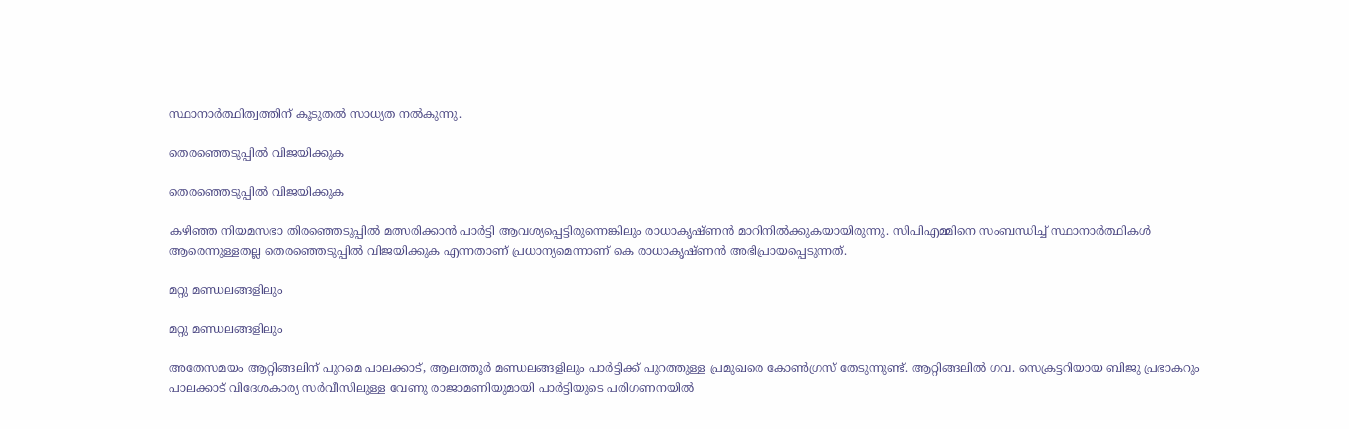സ്ഥാനാര്‍ത്ഥിത്വത്തിന് കൂടുതല്‍ സാധ്യത നല്‍കുന്നു.

തെരഞ്ഞെടുപ്പില്‍ വിജയിക്കുക

തെരഞ്ഞെടുപ്പില്‍ വിജയിക്കുക

കഴിഞ്ഞ നിയമസഭാ തിരഞ്ഞെടുപ്പില്‍ മത്സരിക്കാന്‍ പാര്‍ട്ടി ആവശ്യപ്പെട്ടിരുന്നെങ്കിലും രാധാകൃഷ്ണന്‍ മാറിനില്‍ക്കുകയായിരുന്നു. സിപിഎമ്മിനെ സംബന്ധിച്ച് സ്ഥാനാര്‍ത്ഥികള്‍ ആരെന്നുള്ളതല്ല തെരഞ്ഞെടുപ്പില്‍ വിജയിക്കുക എന്നതാണ് പ്രധാന്യമെന്നാണ് കെ രാധാകൃഷ്ണന്‍ അഭിപ്രായപ്പെടുന്നത്.

മറ്റു മണ്ഡലങ്ങളിലും

മറ്റു മണ്ഡലങ്ങളിലും

അതേസമയം ആറ്റിങ്ങലിന് പുറമെ പാലക്കാട്, ആലത്തൂര്‍ മണ്ഡലങ്ങളിലും പാര്‍ട്ടിക്ക് പുറത്തുള്ള പ്രമുഖരെ കോണ്‍ഗ്രസ് തേടുന്നുണ്ട്. ആറ്റിങ്ങലില്‍ ഗവ. സെക്രട്ടറിയായ ബിജു പ്രഭാകറും പാലക്കാട് വിദേശകാര്യ സര്‍വീസിലുള്ള വേണു രാജാമണിയുമായി പാര്‍ട്ടിയുടെ പരിഗണനയില്‍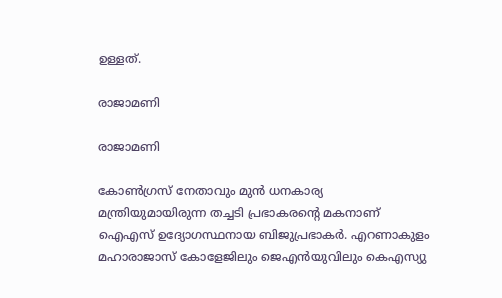ഉള്ളത്.

രാജാമണി

രാജാമണി

കോണ്‍ഗ്രസ് നേതാവും മുന്‍ ധനകാര്യ മന്ത്രിയുമായിരുന്ന തച്ചടി പ്രഭാകരന്‍റെ മകനാണ് ഐഎസ് ഉദ്യോഗസ്ഥനായ ബിജുപ്രഭാകര്‍. എറണാകുളം മഹാരാജാസ് കോളേജിലും ജെഎന്‍യുവിലും കെഎസ്യു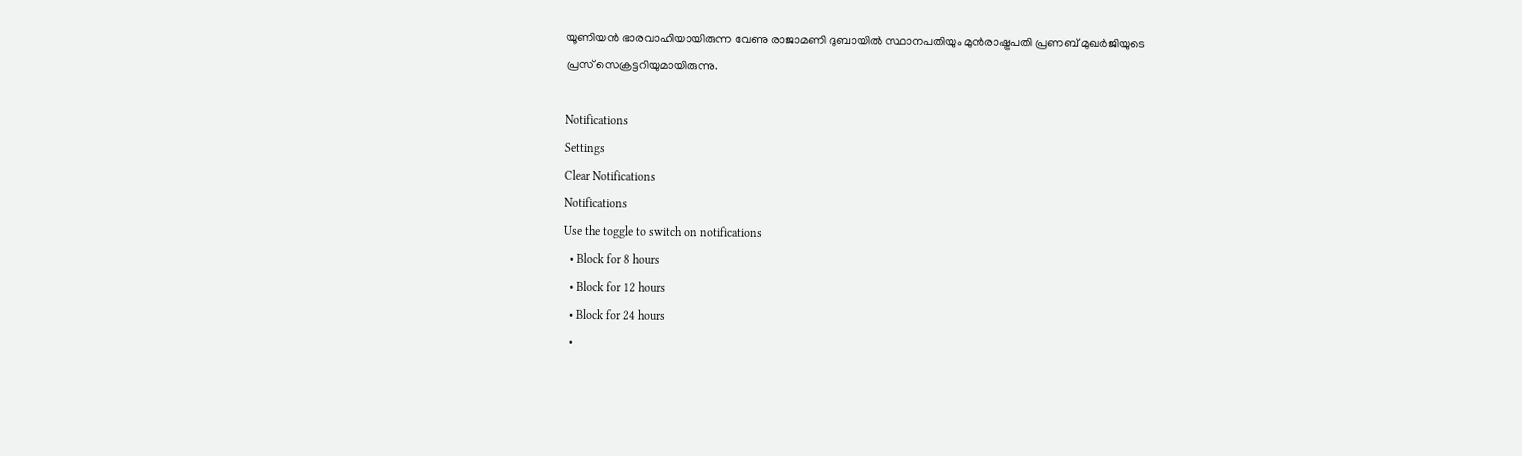യൂണിയന്‍ ഭാരവാഹിയായിരുന്ന വേണു രാജാമണി ദുബായില്‍ സ്ഥാനപതിയും മുന്‍രാഷ്ട്രപതി പ്രണബ് മുഖര്‍ജിയുടെ പ്രസ് സെക്രട്ടറിയുമായിരുന്നു.

Notifications
Settings
Clear Notifications
Notifications
Use the toggle to switch on notifications
  • Block for 8 hours
  • Block for 12 hours
  • Block for 24 hours
  •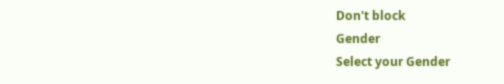Don't block
Gender
Select your Gender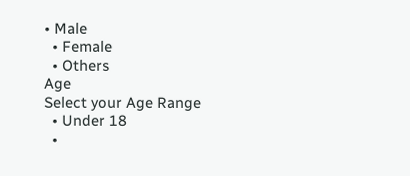• Male
  • Female
  • Others
Age
Select your Age Range
  • Under 18
  •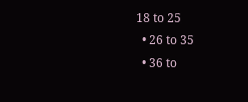18 to 25
  • 26 to 35
  • 36 to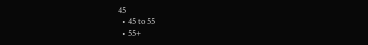45
  • 45 to 55
  • 55+